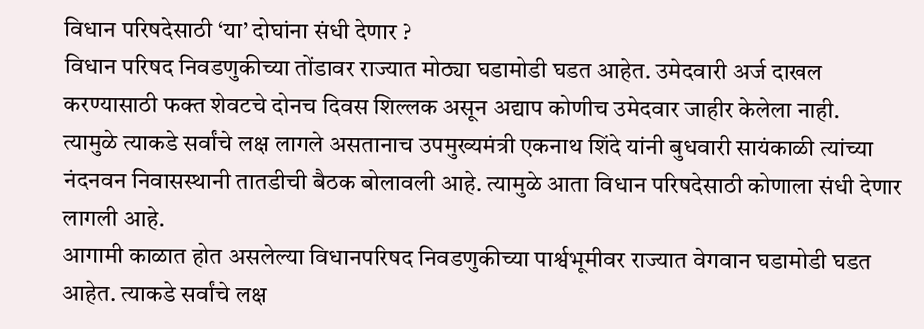विधान परिषदेसाठी ‘या’ दोघांना संधी देणार ?
विधान परिषद निवडणुकीच्या तोंडावर राज्यात मोठ्या घडामोडी घडत आहेत. उमेदवारी अर्ज दाखल करण्यासाठी फक्त शेवटचे दोनच दिवस शिल्लक असून अद्याप कोणीच उमेदवार जाहीर केलेला नाही.
त्यामुळे त्याकडे सर्वांचे लक्ष लागले असतानाच उपमुख्यमंत्री एकनाथ शिंदे यांनी बुधवारी सायंकाळी त्यांच्या नंदनवन निवासस्थानी तातडीची बैठक बोलावली आहे. त्यामुळे आता विधान परिषदेसाठी कोणाला संधी देणार लागली आहे.
आगामी काळात होत असलेल्या विधानपरिषद निवडणुकीच्या पार्श्वभूमीवर राज्यात वेगवान घडामोडी घडत आहेत. त्याकडे सर्वांचे लक्ष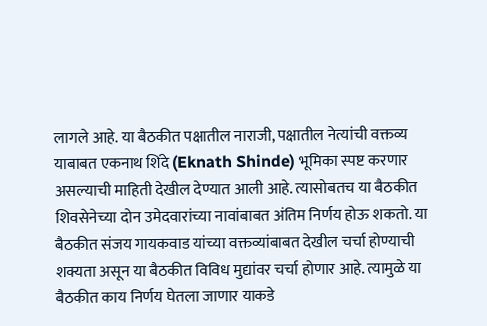लागले आहे. या बैठकीत पक्षातील नाराजी, पक्षातील नेत्यांची वक्तव्य याबाबत एकनाथ शिंदे (Eknath Shinde) भूमिका स्पष्ट करणार असल्याची माहिती देखील देण्यात आली आहे. त्यासोबतच या बैठकीत शिवसेनेच्या दोन उमेदवारांच्या नावांबाबत अंतिम निर्णय होऊ शकतो. या बैठकीत संजय गायकवाड यांच्या वक्तव्यांबाबत देखील चर्चा होण्याची शक्यता असून या बैठकीत विविध मुद्यांवर चर्चा होणार आहे. त्यामुळे या बैठकीत काय निर्णय घेतला जाणार याकडे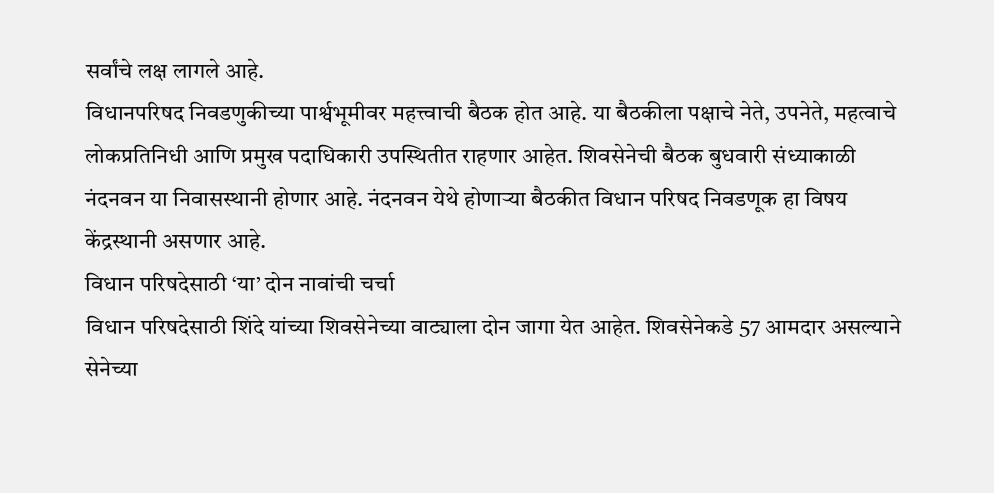सर्वांचे लक्ष लागले आहे.
विधानपरिषद निवडणुकीच्या पार्श्वभूमीवर महत्त्वाची बैठक होत आहे. या बैठकीला पक्षाचे नेते, उपनेते, महत्वाचे लोकप्रतिनिधी आणि प्रमुख पदाधिकारी उपस्थितीत राहणार आहेत. शिवसेनेची बैठक बुधवारी संध्याकाळी नंदनवन या निवासस्थानी होणार आहे. नंदनवन येथे होणाऱ्या बैठकीत विधान परिषद निवडणूक हा विषय केंद्रस्थानी असणार आहे.
विधान परिषदेसाठी ‘या’ दोन नावांची चर्चा
विधान परिषदेसाठी शिंदे यांच्या शिवसेनेच्या वाट्याला दोन जागा येत आहेत. शिवसेनेकडे 57 आमदार असल्याने सेनेच्या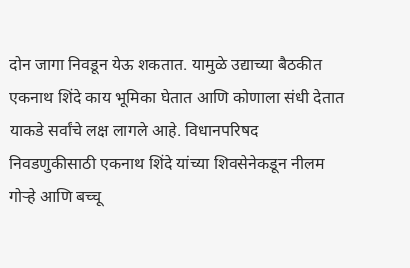दोन जागा निवडून येऊ शकतात. यामुळे उद्याच्या बैठकीत एकनाथ शिंदे काय भूमिका घेतात आणि कोणाला संधी देतात याकडे सर्वांचे लक्ष लागले आहे. विधानपरिषद निवडणुकीसाठी एकनाथ शिंदे यांच्या शिवसेनेकडून नीलम गोऱ्हे आणि बच्चू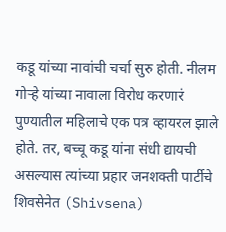कडू यांच्या नावांची चर्चा सुरु होती. नीलम गोऱ्हे यांच्या नावाला विरोध करणारं पुण्यातील महिलाचे एक पत्र व्हायरल झाले होते. तर, बच्चू कडू यांना संधी द्यायची असल्यास त्यांच्या प्रहार जनशक्ती पार्टीचे शिवसेनेत (Shivsena)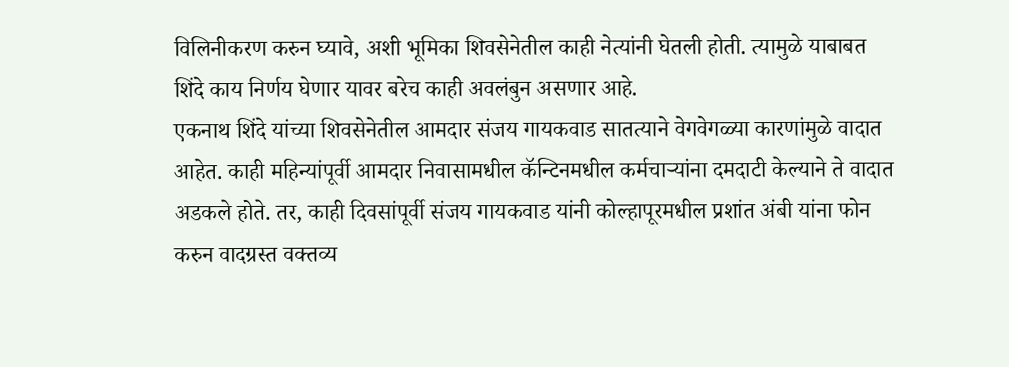विलिनीकरण करुन घ्यावे, अशी भूमिका शिवसेनेतील काही नेत्यांनी घेतली होती. त्यामुळे याबाबत शिंदे काय निर्णय घेणार यावर बरेच काही अवलंबुन असणार आहे.
एकनाथ शिंदे यांच्या शिवसेनेतील आमदार संजय गायकवाड सातत्याने वेगवेगळ्या कारणांमुळे वादात आहेत. काही महिन्यांपूर्वी आमदार निवासामधील कॅन्टिनमधील कर्मचाऱ्यांना दमदाटी केल्याने ते वादात अडकले होते. तर, काही दिवसांपूर्वी संजय गायकवाड यांनी कोल्हापूरमधील प्रशांत अंबी यांना फोन करुन वादग्रस्त वक्तव्य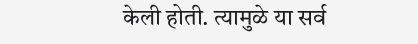केली होती. त्यामुळे या सर्व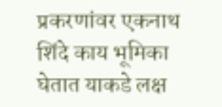प्रकरणांवर एकनाथ शिंदे काय भूमिका घेतात याकडे लक्ष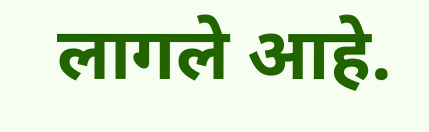लागले आहे.